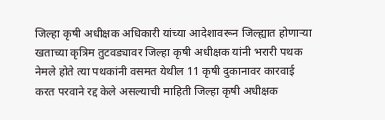जिल्हा कृषी अधीक्षक अधिकारी यांच्या आदेशावरून जिल्ह्यात होणाऱ्या खताच्या कृत्रिम तुटवड्यावर जिल्हा कृषी अधीक्षक यांनी भरारी पथक नेमले होते त्या पथकांनी वसमत येथील 11 कृषी दुकानावर कारवाई करत परवाने रद्द केले असल्याची माहिती जिल्हा कृषी अधीक्षक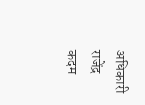अधिकारी राजेंद्र कदम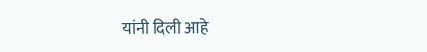यांनी दिली आहे